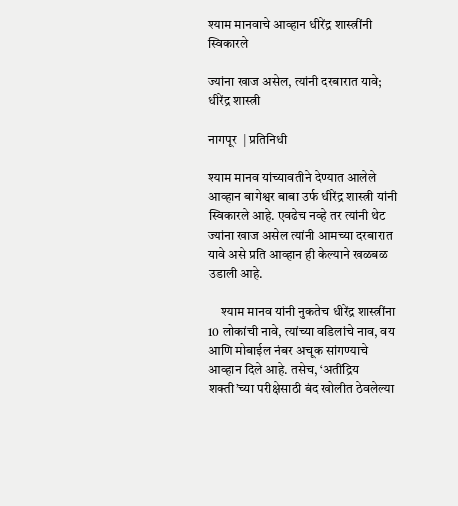श्याम मानवाचे आव्हान धीरेंद्र शास्त्रींनी स्विकारले

ज्यांना खाज असेल, त्यांनी दरबारात यावे; धीरेंद्र शास्त्री

नागपूर  | प्रतिनिधी

श्याम मानव यांच्यावतीने देण्यात आलेले आव्हान बागेश्वर बाबा उर्फ धीरेंद्र शास्त्री यांनी स्विकारले आहे. एवढेच नव्हे तर त्यांनी थेट ज्यांना खाज असेल त्यांनी आमच्या दरबारात यावे असे प्रति आव्हान ही केल्याने खळबळ उडाली आहे.

     श्याम मानव यांनी नुकतेच धीरेंद्र शास्त्रींना 10 लोकांची नावे, त्यांच्या वडिलांचे नाव, वय आणि मोबाईल नंबर अचूक सांगण्याचे आव्हान दिले आहे. तसेच, ‘अतींद्रिय शक्ती’च्या परीक्षेसाठी बंद खोलीत ठेवलेल्या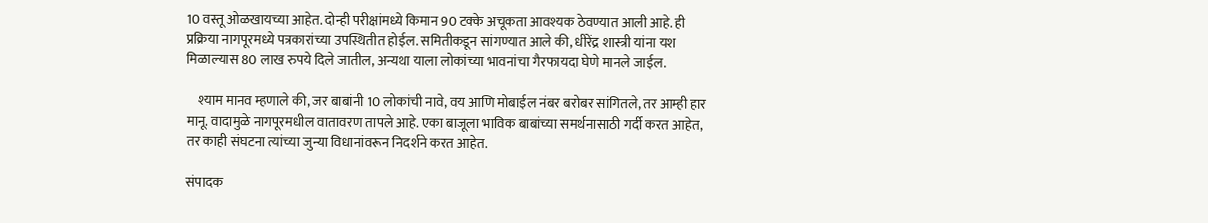10 वस्तू ओळखायच्या आहेत. दोन्ही परीक्षांमध्ये किमान 90 टक्के अचूकता आवश्यक ठेवण्यात आली आहे. ही प्रक्रिया नागपूरमध्ये पत्रकारांच्या उपस्थितीत होईल. समितीकडून सांगण्यात आले की, धीरेंद्र शास्त्री यांना यश मिळाल्यास 80 लाख रुपये दिले जातील, अन्यथा याला लोकांच्या भावनांचा गैरफायदा घेणे मानले जाईल.

    श्याम मानव म्हणाले की, जर बाबांनी 10 लोकांची नावे, वय आणि मोबाईल नंबर बरोबर सांगितले, तर आम्ही हार मानू. वादामुळे नागपूरमधील वातावरण तापले आहे. एका बाजूला भाविक बाबांच्या समर्थनासाठी गर्दी करत आहेत, तर काही संघटना त्यांच्या जुन्या विधानांवरून निदर्शने करत आहेत.

संपादक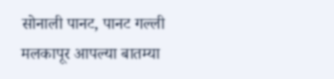सोनाली पानट, पानट गल्ली मलकापूर आपल्या बातम्या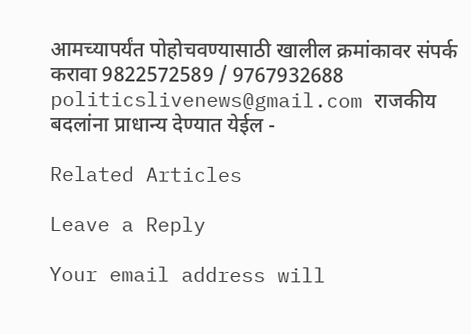आमच्यापर्यंत पोहोचवण्यासाठी खालील क्रमांकावर संपर्क करावा 9822572589 / 9767932688 politicslivenews@gmail.com राजकीय बदलांना प्राधान्य देण्यात येईल -

Related Articles

Leave a Reply

Your email address will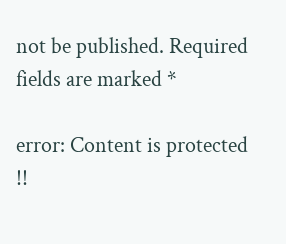not be published. Required fields are marked *

error: Content is protected !!